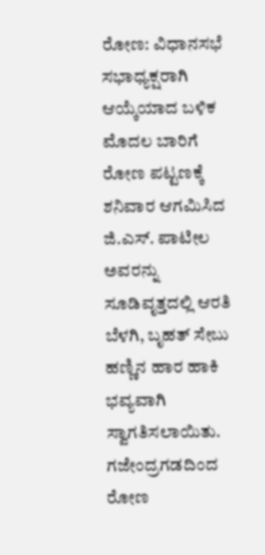ರೋಣ: ವಿಧಾನಸಭೆ ಸಭಾಧ್ಯಕ್ಷರಾಗಿ ಆಯ್ಕೆಯಾದ ಬಳಿಕ ಮೊದಲ ಬಾರಿಗೆ ರೋಣ ಪಟ್ಟಣಕ್ಕೆ ಶನಿವಾರ ಆಗಮಿಸಿದ ಜಿ.ಎಸ್. ಪಾಟೀಲ ಅವರನ್ನು ಸೂಡಿವೃತ್ತದಲ್ಲಿ ಆರತಿ ಬೆಳಗಿ, ಬೃಹತ್ ಸೇಬು ಹಣ್ಣಿನ ಹಾರ ಹಾಕಿ ಭವ್ಯವಾಗಿ ಸ್ವಾಗತಿಸಲಾಯಿತು.
ಗಜೇಂದ್ರಗಡದಿಂದ ರೋಣ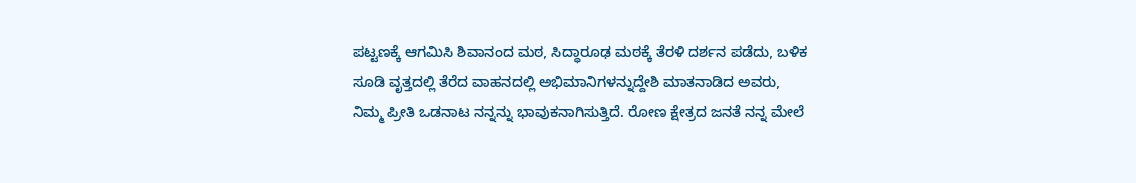ಪಟ್ಟಣಕ್ಕೆ ಆಗಮಿಸಿ ಶಿವಾನಂದ ಮಠ, ಸಿದ್ಧಾರೂಢ ಮಠಕ್ಕೆ ತೆರಳಿ ದರ್ಶನ ಪಡೆದು, ಬಳಿಕ ಸೂಡಿ ವೃತ್ತದಲ್ಲಿ ತೆರೆದ ವಾಹನದಲ್ಲಿ ಅಭಿಮಾನಿಗಳನ್ನುದ್ದೇಶಿ ಮಾತನಾಡಿದ ಅವರು, ನಿಮ್ಮ ಪ್ರೀತಿ ಒಡನಾಟ ನನ್ನನ್ನು ಭಾವುಕನಾಗಿಸುತ್ತಿದೆ. ರೋಣ ಕ್ಷೇತ್ರದ ಜನತೆ ನನ್ನ ಮೇಲೆ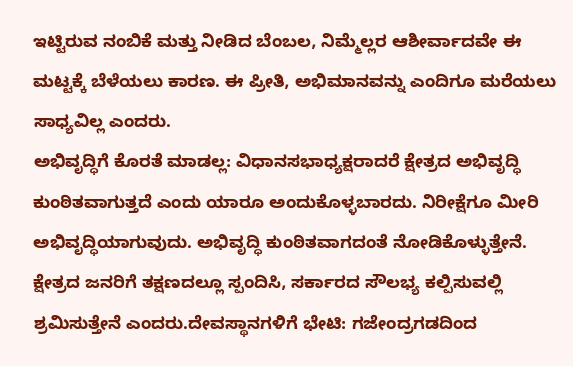ಇಟ್ಟಿರುವ ನಂಬಿಕೆ ಮತ್ತು ನೀಡಿದ ಬೆಂಬಲ, ನಿಮ್ಮೆಲ್ಲರ ಆಶೀರ್ವಾದವೇ ಈ ಮಟ್ಟಕ್ಕೆ ಬೆಳೆಯಲು ಕಾರಣ. ಈ ಪ್ರೀತಿ, ಅಭಿಮಾನವನ್ನು ಎಂದಿಗೂ ಮರೆಯಲು ಸಾಧ್ಯವಿಲ್ಲ ಎಂದರು.
ಅಭಿವೃದ್ಧಿಗೆ ಕೊರತೆ ಮಾಡಲ್ಲ: ವಿಧಾನಸಭಾಧ್ಯಕ್ಷರಾದರೆ ಕ್ಷೇತ್ರದ ಅಭಿವೃದ್ಧಿ ಕುಂಠಿತವಾಗುತ್ತದೆ ಎಂದು ಯಾರೂ ಅಂದುಕೊಳ್ಳಬಾರದು. ನಿರೀಕ್ಷೆಗೂ ಮೀರಿ ಅಭಿವೃದ್ಧಿಯಾಗುವುದು. ಅಭಿವೃದ್ಧಿ ಕುಂಠಿತವಾಗದಂತೆ ನೋಡಿಕೊಳ್ಳುತ್ತೇನೆ. ಕ್ಷೇತ್ರದ ಜನರಿಗೆ ತಕ್ಷಣದಲ್ಲೂ ಸ್ಪಂದಿಸಿ, ಸರ್ಕಾರದ ಸೌಲಭ್ಯ ಕಲ್ಪಿಸುವಲ್ಲಿ ಶ್ರಮಿಸುತ್ತೇನೆ ಎಂದರು.ದೇವಸ್ಥಾನಗಳಿಗೆ ಭೇಟಿ: ಗಜೇಂದ್ರಗಡದಿಂದ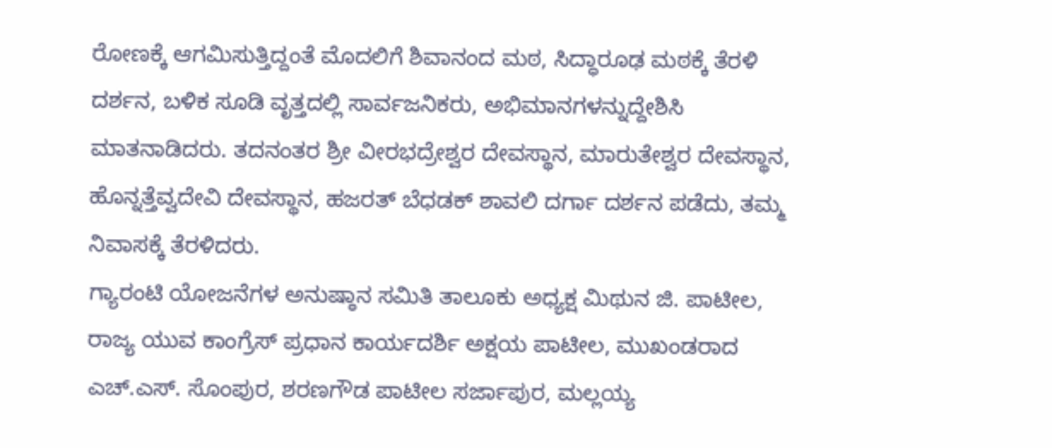ರೋಣಕ್ಕೆ ಆಗಮಿಸುತ್ತಿದ್ದಂತೆ ಮೊದಲಿಗೆ ಶಿವಾನಂದ ಮಠ, ಸಿದ್ಧಾರೂಢ ಮಠಕ್ಕೆ ತೆರಳಿ ದರ್ಶನ, ಬಳಿಕ ಸೂಡಿ ವೃತ್ತದಲ್ಲಿ ಸಾರ್ವಜನಿಕರು, ಅಭಿಮಾನಗಳನ್ನುದ್ದೇಶಿಸಿ ಮಾತನಾಡಿದರು. ತದನಂತರ ಶ್ರೀ ವೀರಭದ್ರೇಶ್ವರ ದೇವಸ್ಥಾನ, ಮಾರುತೇಶ್ವರ ದೇವಸ್ಥಾನ, ಹೊನ್ನತ್ತೆವ್ವದೇವಿ ದೇವಸ್ಥಾನ, ಹಜರತ್ ಬೆಧಡಕ್ ಶಾವಲಿ ದರ್ಗಾ ದರ್ಶನ ಪಡೆದು, ತಮ್ಮ ನಿವಾಸಕ್ಕೆ ತೆರಳಿದರು.
ಗ್ಯಾರಂಟಿ ಯೋಜನೆಗಳ ಅನುಷ್ಠಾನ ಸಮಿತಿ ತಾಲೂಕು ಅಧ್ಯಕ್ಷ ಮಿಥುನ ಜಿ. ಪಾಟೀಲ, ರಾಜ್ಯ ಯುವ ಕಾಂಗ್ರೆಸ್ ಪ್ರಧಾನ ಕಾರ್ಯದರ್ಶಿ ಅಕ್ಷಯ ಪಾಟೀಲ, ಮುಖಂಡರಾದ ಎಚ್.ಎಸ್. ಸೊಂಪುರ, ಶರಣಗೌಡ ಪಾಟೀಲ ಸರ್ಜಾಪುರ, ಮಲ್ಲಯ್ಯ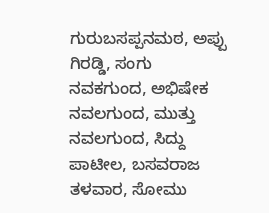ಗುರುಬಸಪ್ಪನಮಠ, ಅಪ್ಪು ಗಿರಡ್ಡಿ, ಸಂಗು ನವಕಗುಂದ, ಅಭಿಷೇಕ ನವಲಗುಂದ, ಮುತ್ತು ನವಲಗುಂದ, ಸಿದ್ದು ಪಾಟೀಲ, ಬಸವರಾಜ ತಳವಾರ, ಸೋಮು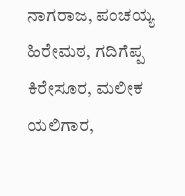ನಾಗರಾಜ, ಪಂಚಯ್ಯ ಹಿರೇಮಠ, ಗದಿಗೆಪ್ಪ ಕಿರೇಸೂರ, ಮಲೀಕ ಯಲಿಗಾರ,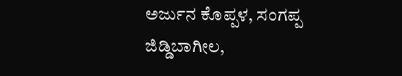ಅರ್ಜುನ ಕೊಪ್ಪಳ, ಸಂಗಪ್ಪ ಜಿಡ್ಡಿಬಾಗೀಲ,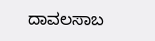ದಾವಲಸಾಬ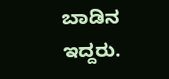ಬಾಡಿನ ಇದ್ದರು.